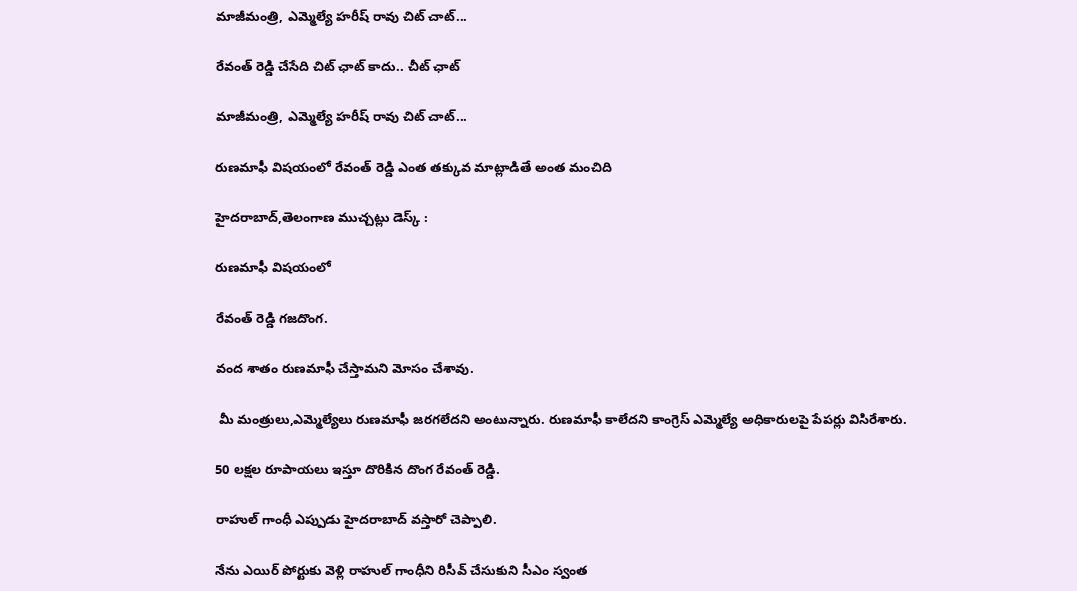మాజీమంత్రి, ఎమ్మెల్యే హరీష్ రావు చిట్ చాట్...

రేవంత్ రెడ్డి చేసేది చిట్ ఛాట్ కాదు.. చీట్ ఛాట్

మాజీమంత్రి, ఎమ్మెల్యే హరీష్ రావు చిట్ చాట్...

రుణమాఫీ విషయంలో రేవంత్ రెడ్డి ఎంత తక్కువ మాట్లాడితే అంత మంచిది

హైదరాబాద్,తెలంగాణ ముచ్చట్లు డెస్క్ :

రుణమాఫీ విషయంలో

రేవంత్ రెడ్డి గజదొంగ.

వంద శాతం రుణమాఫీ చేస్తామని మోసం చేశావు.

 మీ మంత్రులు,ఎమ్మెల్యేలు రుణమాఫీ జరగలేదని అంటున్నారు. రుణమాఫీ కాలేదని కాంగ్రెస్ ఎమ్మెల్యే అధికారులపై పేపర్లు విసిరేశారు.

50 లక్షల రూపాయలు ఇస్తూ దొరికిన దొంగ రేవంత్ రెడ్డి.

రాహుల్ గాంధీ ఎప్పుడు హైదరాబాద్ వస్తారో చెప్పాలి.

నేను ఎయిర్ పోర్టుకు వెళ్లి రాహుల్ గాంధీని రిసీవ్ చేసుకుని సీఎం స్వంత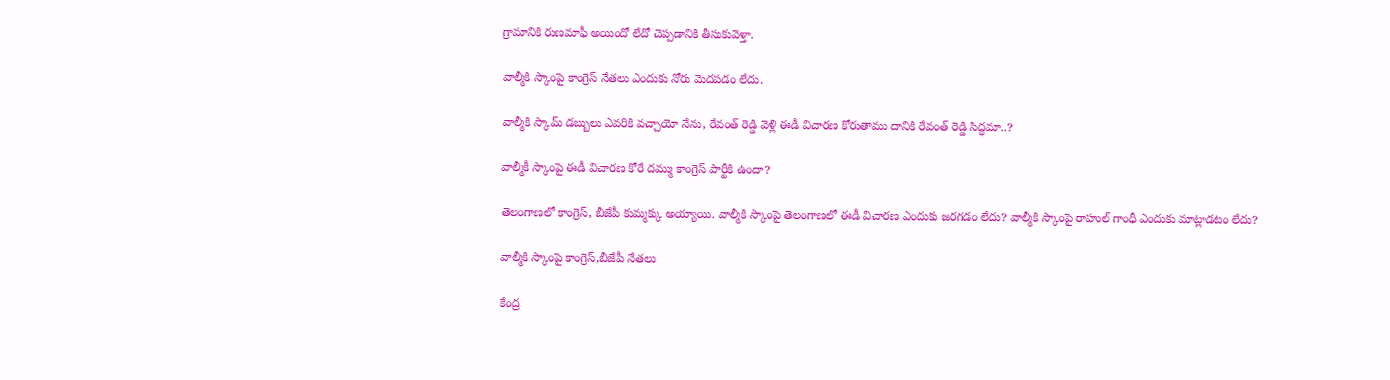గ్రామానికి రుణమాఫీ అయిందో లేదో చెప్పడానికి తీసుకువెళ్తా.

వాల్మీకి స్కాంపై కాంగ్రెస్ నేతలు ఎందుకు నోరు మెదపడం లేదు.

వాల్మీకి స్కామ్ డబ్బులు ఎవరికి వచ్చాయో నేను, రేవంత్ రెడ్డి వెళ్లి ఈడీ విచారణ కోరుతాము దానికి రేవంత్ రెడ్డి సిద్ధమా..?

వాల్మీకీ స్కాంపై ఈడీ విచారణ కోరే దమ్ము కాంగ్రెస్ పార్టీకి ఉందా?

తెలంగాణలో కాంగ్రెస్, బీజేపీ కుమ్మక్కు అయ్యాయి. వాల్మీకి స్కాంపై తెలంగాణలో ఈడీ విచారణ ఎందుకు జరగడం లేదు? వాల్మీకి స్కాంపై రాహుల్ గాంధీ ఎందుకు మాట్లాడటం లేదు?

వాల్మీకి స్కాంపై కాంగ్రెస్,బీజేపీ నేతలు

కేంద్ర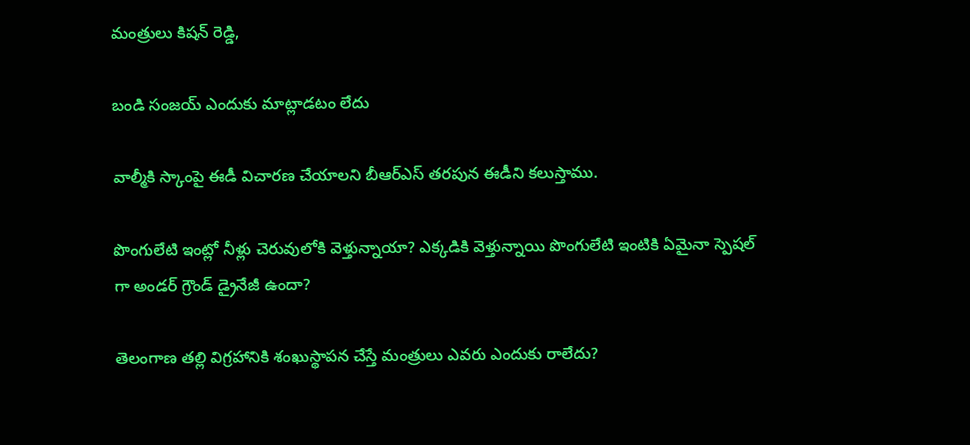మంత్రులు కిషన్ రెడ్డి,

బండి సంజయ్ ఎందుకు మాట్లాడటం లేదు

వాల్మీకి స్కాంపై ఈడీ విచారణ చేయాలని బీఆర్ఎస్ తరపున ఈడీని కలుస్తాము.

పొంగులేటి ఇంట్లో నీళ్లు చెరువులోకి వెళ్తున్నాయా? ఎక్కడికి వెళ్తున్నాయి పొంగులేటి ఇంటికి ఏమైనా స్పెషల్ గా అండర్ గ్రౌండ్ డ్రైనేజీ ఉందా?

తెలంగాణ తల్లి విగ్రహానికి శంఖుస్థాపన చేస్తే మంత్రులు ఎవరు ఎందుకు రాలేదు?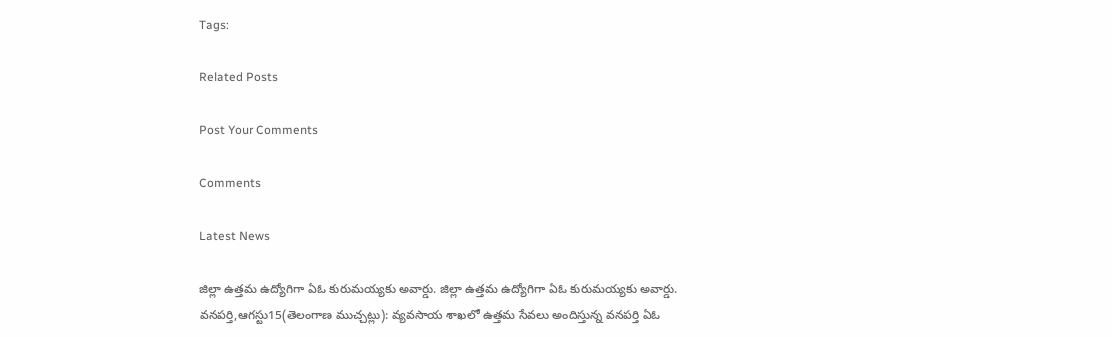Tags:

Related Posts

Post Your Comments

Comments

Latest News

జిల్లా ఉత్తమ ఉద్యోగిగా ఏఓ కురుమయ్యకు అవార్డు. జిల్లా ఉత్తమ ఉద్యోగిగా ఏఓ కురుమయ్యకు అవార్డు.
వనపర్తి,ఆగస్టు15(తెలంగాణ ముచ్చట్లు): వ్యవసాయ శాఖలో ఉత్తమ సేవలు అందిస్తున్న వనపర్తి ఏఓ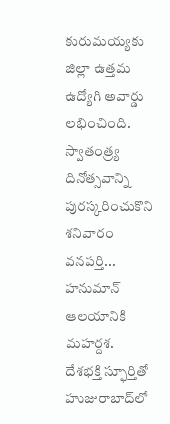కురుమయ్యకు జిల్లా ఉత్తమ ఉద్యోగి అవార్డు లభించింది. స్వాతంత్ర్య దినోత్సవాన్ని పురస్కరించుకొని శనివారం వనపర్తి...
హనుమాన్ ఆలయానికి మహర్దశ.
దేశభక్తి స్ఫూర్తితో హుజురాబాద్‌లో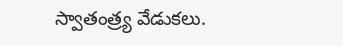స్వాతంత్ర్య వేడుకలు.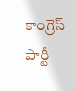కాంగ్రెస్ పార్టీ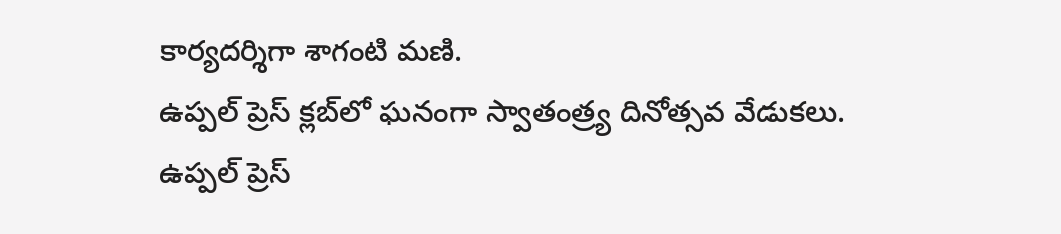కార్యదర్శిగా శాగంటి మణి.
ఉప్పల్ ప్రెస్ క్లబ్‌లో ఘనంగా స్వాతంత్ర్య దినోత్సవ వేడుకలు.
ఉప్పల్ ప్రెస్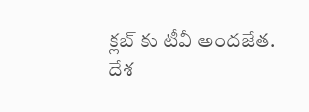క్లబ్‌ కు టీవీ అందజేత.
దేశ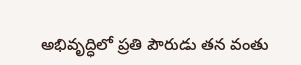అభివృద్ధిలో ప్రతి పౌరుడు తన వంతు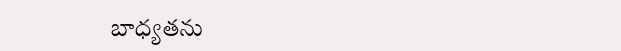బాధ్యతను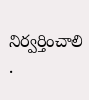నిర్వర్తించాలి .